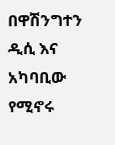በዋሽንግተን ዲሲ እና አካባቢው የሚኖሩ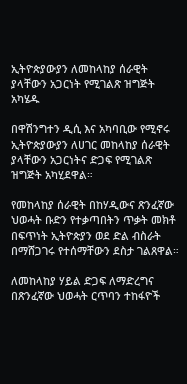ኢትዮጵያውያን ለመከላከያ ሰራዊት ያላቸውን አጋርነት የሚገልጽ ዝግጅት አካሄዱ

በዋሽንግተን ዲሲ እና አካባቢው የሚኖሩ ኢትዮጵያውያን ለሀገር መከላከያ ሰራዊት ያላቸውን አጋርነትና ድጋፍ የሚገልጽ ዝግጅት አካሂደዋል።

የመከላከያ ሰራዊት በከሃዲውና ጽንፈኛው ህወሓት ቡድን የተቃጣበትን ጥቃት መክቶ በፍጥነት ኢትዮጵያን ወደ ድል ብስራት በማሸጋገሩ የተሰማቸውን ደስታ ገልጸዋል።

ለመከላከያ ሃይል ድጋፍ ለማድረግና በጽንፈኛው ህወሓት ርጥባን ተከፋዮች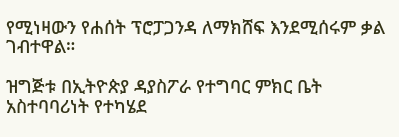የሚነዛውን የሐሰት ፕሮፓጋንዳ ለማክሸፍ እንደሚሰሩም ቃል ገብተዋል።

ዝግጅቱ በኢትዮጵያ ዳያስፖራ የተግባር ምክር ቤት አስተባባሪነት የተካሄደ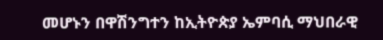መሆኑን በዋሽንግተን ከኢትዮጵያ ኤምባሲ ማህበራዊ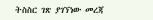ትስስር ገጽ ያገኘነው መረጃ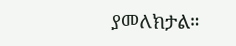ያመለክታል።